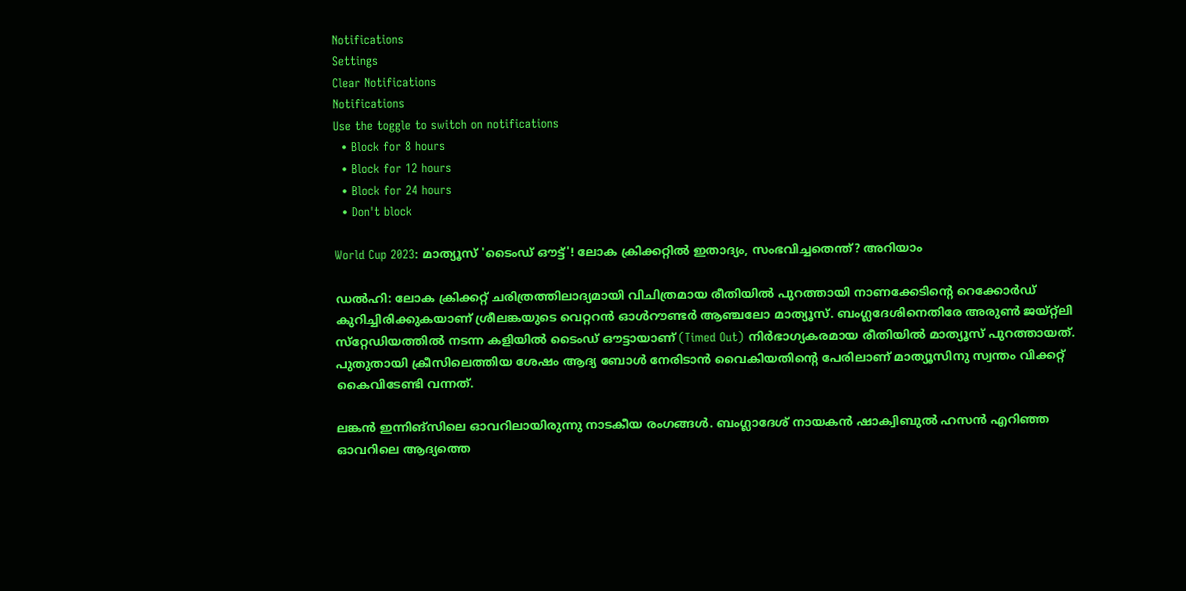Notifications
Settings
Clear Notifications
Notifications
Use the toggle to switch on notifications
  • Block for 8 hours
  • Block for 12 hours
  • Block for 24 hours
  • Don't block

World Cup 2023: മാത്യൂസ് 'ടൈംഡ് ഔട്ട്'! ലോക ക്രിക്കറ്റില്‍ ഇതാദ്യം, സംഭവിച്ചതെന്ത്? അറിയാം

ഡല്‍ഹി: ലോക ക്രിക്കറ്റ് ചരിത്രത്തിലാദ്യമായി വിചിത്രമായ രീതിയില്‍ പുറത്തായി നാണക്കേടിന്റെ റെക്കോര്‍ഡ് കുറിച്ചിരിക്കുകയാണ് ശ്രീലങ്കയുടെ വെറ്ററന്‍ ഓള്‍റൗണ്ടര്‍ ആഞ്ചലോ മാത്യൂസ്. ബംഗ്ലദേശിനെതിരേ അരുണ്‍ ജയ്റ്റ്‌ലി സ്‌റ്റേഡിയത്തില്‍ നടന്ന കളിയില്‍ ടൈംഡ് ഔട്ടായാണ് (Timed Out) നിര്‍ഭാഗ്യകരമായ രീതിയില്‍ മാത്യൂസ് പുറത്തായത്. പുതുതായി ക്രീസിലെത്തിയ ശേഷം ആദ്യ ബോള്‍ നേരിടാന്‍ വൈകിയതിന്റെ പേരിലാണ് മാത്യൂസിനു സ്വന്തം വിക്കറ്റ് കൈവിടേണ്ടി വന്നത്.

ലങ്കന്‍ ഇന്നിങ്‌സിലെ ഓവറിലായിരുന്നു നാടകീയ രംഗങ്ങള്‍. ബംഗ്ലാദേശ് നായകന്‍ ഷാക്വിബുല്‍ ഹസന്‍ എറിഞ്ഞ ഓവറിലെ ആദ്യത്തെ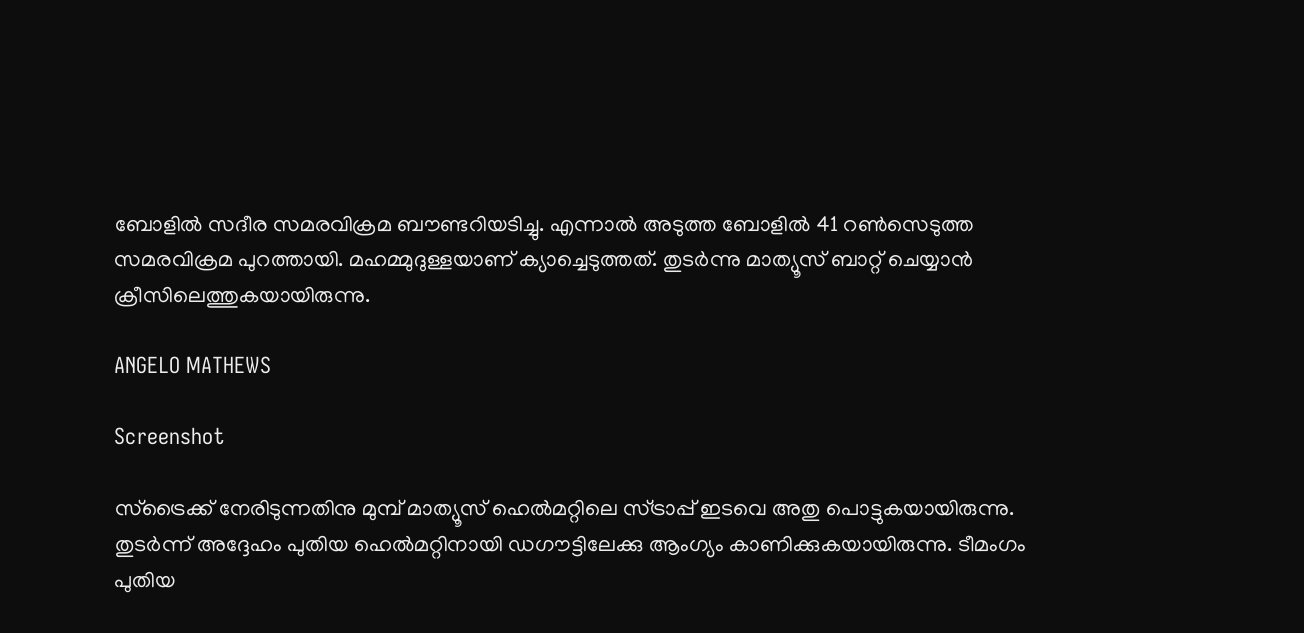ബോളില്‍ സദീര സമരവിക്രമ ബൗണ്ടറിയടിച്ചു. എന്നാല്‍ അടുത്ത ബോളില്‍ 41 റണ്‍സെടുത്ത സമരവിക്രമ പുറത്തായി. മഹമ്മുദുള്ളയാണ് ക്യാച്ചെടുത്തത്. തുടര്‍ന്നു മാത്യൂസ് ബാറ്റ് ചെയ്യാന്‍ ക്രീസിലെത്തുകയായിരുന്നു.

ANGELO MATHEWS

Screenshot

സ്‌ട്രൈക്ക് നേരിടുന്നതിനു മുമ്പ് മാത്യൂസ് ഹെല്‍മറ്റിലെ സ്ട്രാപ്പ് ഇടവെ അതു പൊട്ടുകയായിരുന്നു. തുടര്‍ന്ന് അദ്ദേഹം പുതിയ ഹെല്‍മറ്റിനായി ഡഗൗട്ടിലേക്കു ആംഗ്യം കാണിക്കുകയായിരുന്നു. ടീമംഗം പുതിയ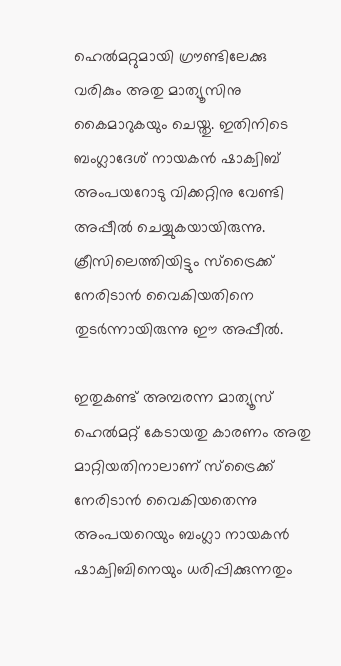ഹെല്‍മറ്റുമായി ഗ്രൗണ്ടിലേക്കു വരികും അതു മാത്യൂസിനു കൈമാറുകയും ചെയ്തു. ഇതിനിടെ ബംഗ്ലാദേശ് നായകന്‍ ഷാക്വിബ് അംപയറോടു വിക്കറ്റിനു വേണ്ടി അപ്പീല്‍ ചെയ്യുകയായിരുന്നു. ക്രീസിലെത്തിയിട്ടും സ്‌ട്രൈക്ക് നേരിടാന്‍ വൈകിയതിനെ തുടര്‍ന്നായിരുന്നു ഈ അപ്പീല്‍.

ഇതുകണ്ട് അമ്പരന്ന മാത്യൂസ് ഹെല്‍മറ്റ് കേടായതു കാരണം അതു മാറ്റിയതിനാലാണ് സ്‌ട്രൈക്ക് നേരിടാന്‍ വൈകിയതെന്നു അംപയറെയും ബംഗ്ലാ നായകന്‍ ഷാക്വിബിനെയും ധരിപ്പിക്കുന്നതും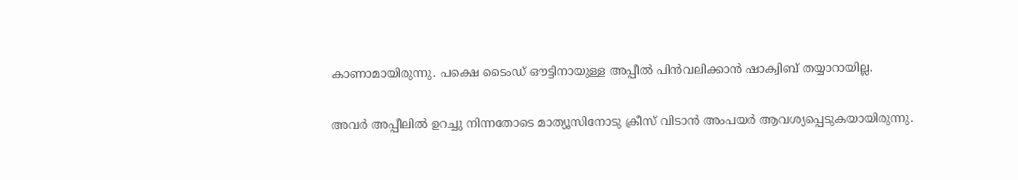കാണാമായിരുന്നു. പക്ഷെ ടൈംഡ് ഔട്ടിനായുള്ള അപ്പീല്‍ പിന്‍വലിക്കാന്‍ ഷാക്വിബ് തയ്യാറായില്ല.

അവര്‍ അപ്പീലില്‍ ഉറച്ചു നിന്നതോടെ മാത്യൂസിനോടു ക്രീസ് വിടാന്‍ അംപയര്‍ ആവശ്യപ്പെടുകയായിരുന്നു.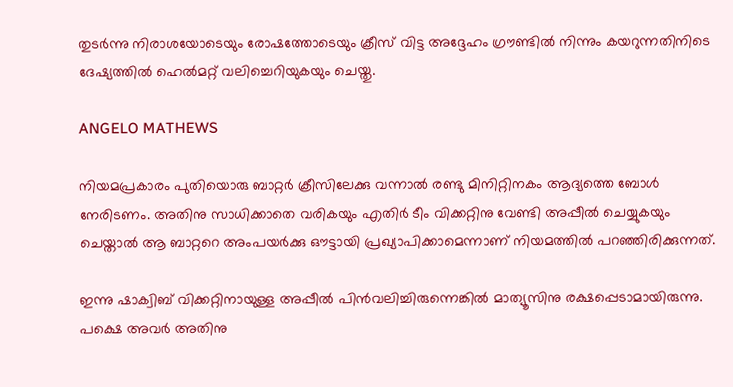തുടര്‍ന്നു നിരാശയോടെയും രോഷത്തോടെയും ക്രീസ് വിട്ട അദ്ദേഹം ഗ്രൗണ്ടില്‍ നിന്നും കയറുന്നതിനിടെ ദേഷ്യത്തില്‍ ഹെല്‍മറ്റ് വലിച്ചെറിയുകയും ചെയ്തു.

ANGELO MATHEWS

നിയമപ്രകാരം പുതിയൊരു ബാറ്റര്‍ ക്രീസിലേക്കു വന്നാല്‍ രണ്ടു മിനിറ്റിനകം ആദ്യത്തെ ബോള്‍ നേരിടണം. അതിനു സാധിക്കാതെ വരികയും എതിര്‍ ടീം വിക്കറ്റിനു വേണ്ടി അപ്പീല്‍ ചെയ്യുകയും ചെയ്താല്‍ ആ ബാറ്ററെ അംപയര്‍ക്കു ഔട്ടായി പ്രഖ്യാപിക്കാമെന്നാണ് നിയമത്തില്‍ പറഞ്ഞിരിക്കുന്നത്.

ഇന്നു ഷാക്വിബ് വിക്കറ്റിനായുള്ള അപ്പീല്‍ പിന്‍വലിച്ചിരുന്നെങ്കില്‍ മാത്യൂസിനു രക്ഷപ്പെടാമായിരുന്നു. പക്ഷെ അവര്‍ അതിനു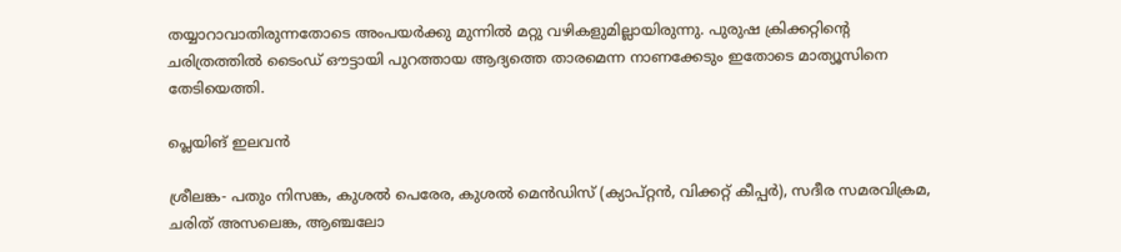തയ്യാറാവാതിരുന്നതോടെ അംപയര്‍ക്കു മുന്നില്‍ മറ്റു വഴികളുമില്ലായിരുന്നു. പുരുഷ ക്രിക്കറ്റിന്റെ ചരിത്രത്തില്‍ ടൈംഡ് ഔട്ടായി പുറത്തായ ആദ്യത്തെ താരമെന്ന നാണക്കേടും ഇതോടെ മാത്യൂസിനെ തേടിയെത്തി.

പ്ലെയിങ് ഇലവന്‍

ശ്രീലങ്ക- പതും നിസങ്ക, കുശല്‍ പെരേര, കുശല്‍ മെന്‍ഡിസ് (ക്യാപ്റ്റന്‍, വിക്കറ്റ് കീപ്പര്‍), സദീര സമരവിക്രമ, ചരിത് അസലെങ്ക, ആഞ്ചലോ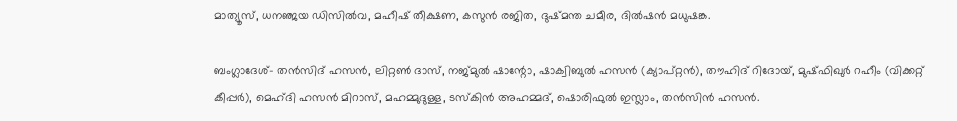മാത്യൂസ്, ധനഞ്ജയ ഡിസില്‍വ, മഹീഷ് തീക്ഷണ, കസുന്‍ രജിത, ദുഷ്മന്ത ചമീര, ദില്‍ഷന്‍ മധുഷങ്ക.

ബംഗ്ലാദേശ്- തന്‍സിദ് ഹസന്‍, ലിറ്റണ്‍ ദാസ്, നജ്മുല്‍ ഷാന്റോ, ഷാക്വിബുല്‍ ഹസന്‍ (ക്യാപ്റ്റന്‍), തൗഹിദ് റിദോയ്, മുഷ്ഫിഖുര്‍ റഹീം (വിക്കറ്റ് കീപ്പര്‍), മെഹ്ദി ഹസന്‍ മിറാസ്, മഹമ്മുദുള്ള, ടസ്‌കിന്‍ അഹമ്മദ്, ഷൊരിഫുല്‍ ഇസ്ലാം, തന്‍സിന്‍ ഹസന്‍.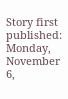Story first published: Monday, November 6,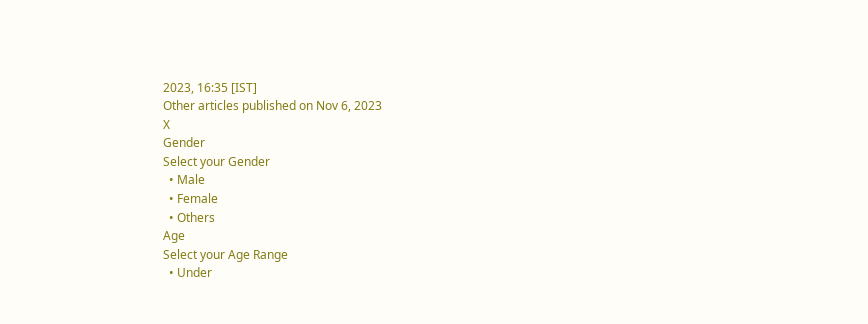2023, 16:35 [IST]
Other articles published on Nov 6, 2023
X
Gender
Select your Gender
  • Male
  • Female
  • Others
Age
Select your Age Range
  • Under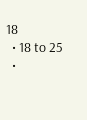18
  • 18 to 25
  •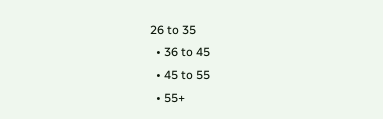26 to 35
  • 36 to 45
  • 45 to 55
  • 55+